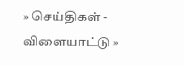» செய்திகள் - விளையாட்டு »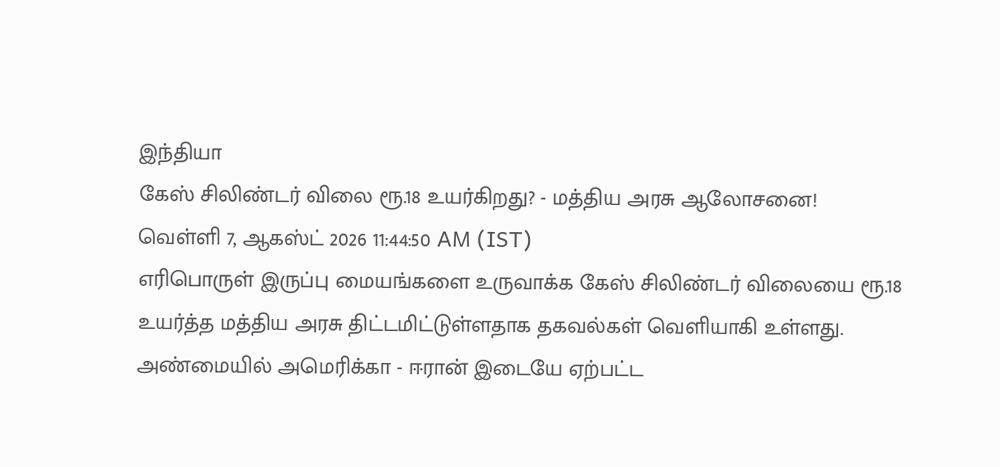இந்தியா
கேஸ் சிலிண்டர் விலை ரூ.18 உயர்கிறது? - மத்திய அரசு ஆலோசனை!
வெள்ளி 7, ஆகஸ்ட் 2026 11:44:50 AM (IST)
எரிபொருள் இருப்பு மையங்களை உருவாக்க கேஸ் சிலிண்டர் விலையை ரூ.18 உயர்த்த மத்திய அரசு திட்டமிட்டுள்ளதாக தகவல்கள் வெளியாகி உள்ளது.
அண்மையில் அமெரிக்கா - ஈரான் இடையே ஏற்பட்ட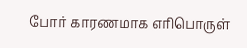போர் காரணமாக எரிபொருள்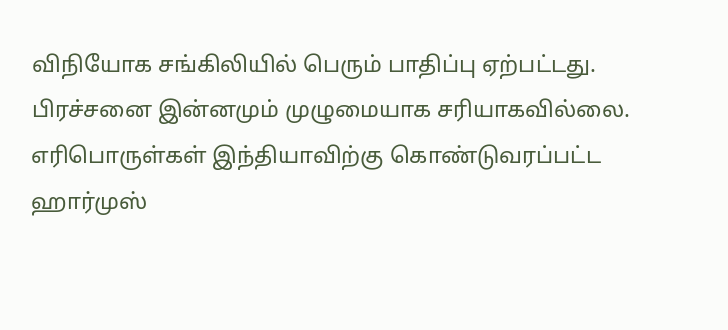விநியோக சங்கிலியில் பெரும் பாதிப்பு ஏற்பட்டது. பிரச்சனை இன்னமும் முழுமையாக சரியாகவில்லை. எரிபொருள்கள் இந்தியாவிற்கு கொண்டுவரப்பட்ட ஹார்முஸ்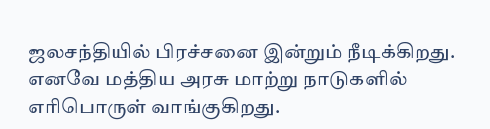ஜலசந்தியில் பிரச்சனை இன்றும் நீடிக்கிறது. எனவே மத்திய அரசு மாற்று நாடுகளில் எரிபொருள் வாங்குகிறது.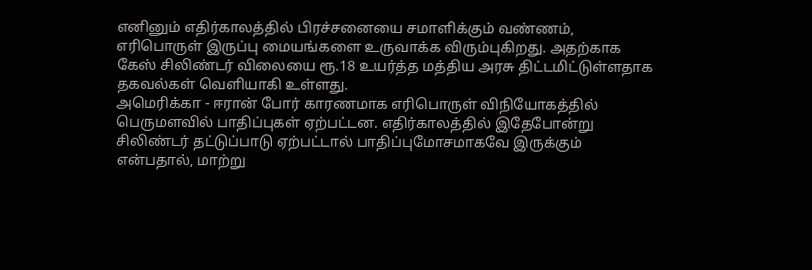எனினும் எதிர்காலத்தில் பிரச்சனையை சமாளிக்கும் வண்ணம், எரிபொருள் இருப்பு மையங்களை உருவாக்க விரும்புகிறது. அதற்காக கேஸ் சிலிண்டர் விலையை ரூ.18 உயர்த்த மத்திய அரசு திட்டமிட்டுள்ளதாக தகவல்கள் வெளியாகி உள்ளது.
அமெரிக்கா - ஈரான் போர் காரணமாக எரிபொருள் விநியோகத்தில் பெருமளவில் பாதிப்புகள் ஏற்பட்டன. எதிர்காலத்தில் இதேபோன்று சிலிண்டர் தட்டுப்பாடு ஏற்பட்டால் பாதிப்புமோசமாகவே இருக்கும் என்பதால், மாற்று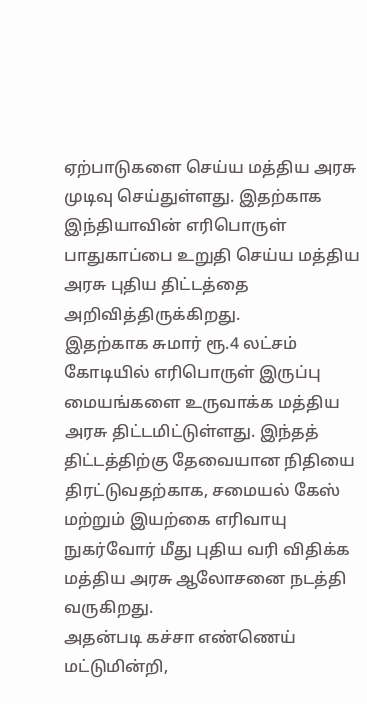ஏற்பாடுகளை செய்ய மத்திய அரசு முடிவு செய்துள்ளது. இதற்காக இந்தியாவின் எரிபொருள் பாதுகாப்பை உறுதி செய்ய மத்திய அரசு புதிய திட்டத்தை அறிவித்திருக்கிறது.
இதற்காக சுமார் ரூ.4 லட்சம் கோடியில் எரிபொருள் இருப்பு மையங்களை உருவாக்க மத்திய அரசு திட்டமிட்டுள்ளது. இந்தத் திட்டத்திற்கு தேவையான நிதியை திரட்டுவதற்காக, சமையல் கேஸ் மற்றும் இயற்கை எரிவாயு நுகர்வோர் மீது புதிய வரி விதிக்க மத்திய அரசு ஆலோசனை நடத்தி வருகிறது.
அதன்படி கச்சா எண்ணெய் மட்டுமின்றி,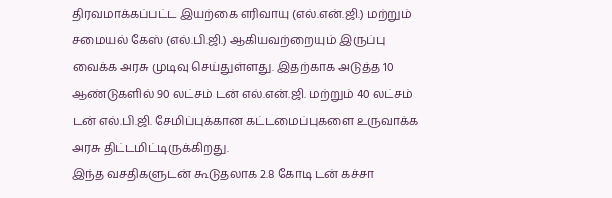திரவமாக்கப்பட்ட இயற்கை எரிவாயு (எல்.என்.ஜி.) மற்றும் சமையல் கேஸ் (எல்.பி.ஜி.) ஆகியவற்றையும் இருப்பு வைக்க அரசு முடிவு செய்துள்ளது. இதற்காக அடுத்த 10 ஆண்டுகளில் 90 லட்சம் டன் எல்.என்.ஜி. மற்றும் 40 லட்சம் டன் எல்.பி.ஜி. சேமிப்புக்கான கட்டமைப்புகளை உருவாக்க அரசு திட்டமிட்டிருக்கிறது.
இந்த வசதிகளுடன் கூடுதலாக 2.8 கோடி டன் கச்சா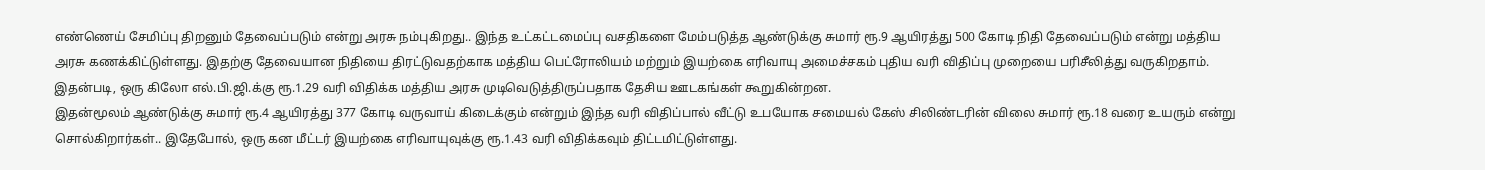எண்ணெய் சேமிப்பு திறனும் தேவைப்படும் என்று அரசு நம்புகிறது.. இந்த உட்கட்டமைப்பு வசதிகளை மேம்படுத்த ஆண்டுக்கு சுமார் ரூ.9 ஆயிரத்து 500 கோடி நிதி தேவைப்படும் என்று மத்திய அரசு கணக்கிட்டுள்ளது. இதற்கு தேவையான நிதியை திரட்டுவதற்காக மத்திய பெட்ரோலியம் மற்றும் இயற்கை எரிவாயு அமைச்சகம் புதிய வரி விதிப்பு முறையை பரிசீலித்து வருகிறதாம். இதன்படி, ஒரு கிலோ எல்.பி.ஜி.க்கு ரூ.1.29 வரி விதிக்க மத்திய அரசு முடிவெடுத்திருப்பதாக தேசிய ஊடகங்கள் கூறுகின்றன.
இதன்மூலம் ஆண்டுக்கு சுமார் ரூ.4 ஆயிரத்து 377 கோடி வருவாய் கிடைக்கும் என்றும் இந்த வரி விதிப்பால் வீட்டு உபயோக சமையல் கேஸ் சிலிண்டரின் விலை சுமார் ரூ.18 வரை உயரும் என்று சொல்கிறார்கள்.. இதேபோல், ஒரு கன மீட்டர் இயற்கை எரிவாயுவுக்கு ரூ.1.43 வரி விதிக்கவும் திட்டமிட்டுள்ளது.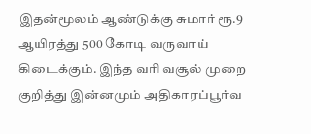இதன்மூலம் ஆண்டுக்கு சுமார் ரூ.9 ஆயிரத்து 500 கோடி வருவாய் கிடைக்கும். இந்த வரி வசூல் முறை குறித்து இன்னமும் அதிகாரப்பூர்வ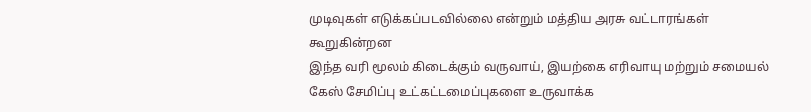முடிவுகள் எடுக்கப்படவில்லை என்றும் மத்திய அரசு வட்டாரங்கள் கூறுகின்றன
இந்த வரி மூலம் கிடைக்கும் வருவாய், இயற்கை எரிவாயு மற்றும் சமையல் கேஸ் சேமிப்பு உட்கட்டமைப்புகளை உருவாக்க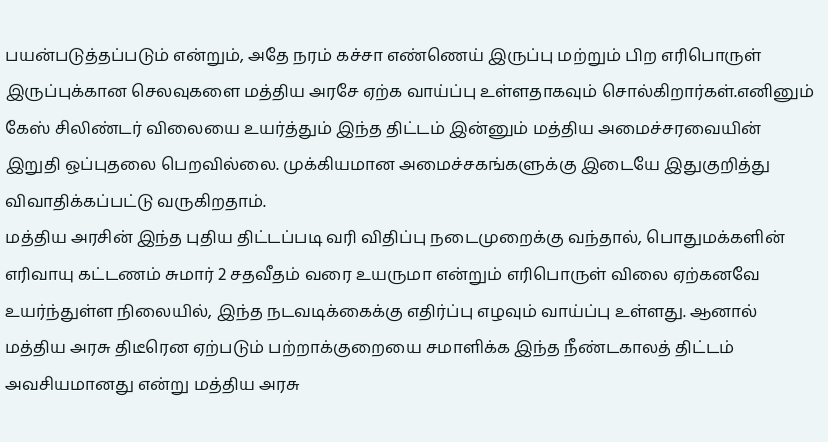பயன்படுத்தப்படும் என்றும், அதே நரம் கச்சா எண்ணெய் இருப்பு மற்றும் பிற எரிபொருள் இருப்புக்கான செலவுகளை மத்திய அரசே ஏற்க வாய்ப்பு உள்ளதாகவும் சொல்கிறார்கள்.எனினும் கேஸ் சிலிண்டர் விலையை உயர்த்தும் இந்த திட்டம் இன்னும் மத்திய அமைச்சரவையின் இறுதி ஒப்புதலை பெறவில்லை. முக்கியமான அமைச்சகங்களுக்கு இடையே இதுகுறித்து விவாதிக்கப்பட்டு வருகிறதாம்.
மத்திய அரசின் இந்த புதிய திட்டப்படி வரி விதிப்பு நடைமுறைக்கு வந்தால், பொதுமக்களின் எரிவாயு கட்டணம் சுமார் 2 சதவீதம் வரை உயருமா என்றும் எரிபொருள் விலை ஏற்கனவே உயர்ந்துள்ள நிலையில், இந்த நடவடிக்கைக்கு எதிர்ப்பு எழவும் வாய்ப்பு உள்ளது. ஆனால் மத்திய அரசு திடீரென ஏற்படும் பற்றாக்குறையை சமாளிக்க இந்த நீண்டகாலத் திட்டம் அவசியமானது என்று மத்திய அரசு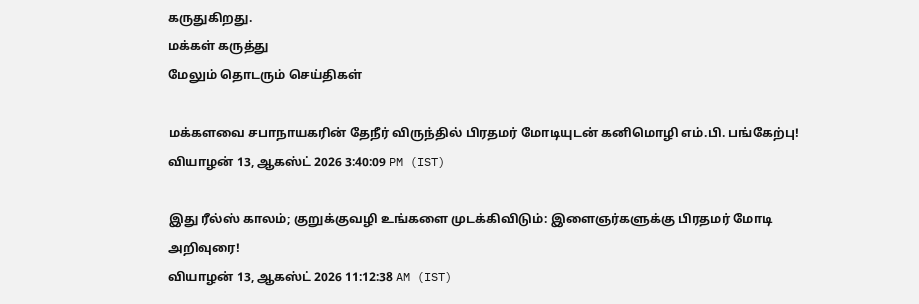கருதுகிறது.
மக்கள் கருத்து
மேலும் தொடரும் செய்திகள்

மக்களவை சபாநாயகரின் தேநீர் விருந்தில் பிரதமர் மோடியுடன் கனிமொழி எம்.பி. பங்கேற்பு!
வியாழன் 13, ஆகஸ்ட் 2026 3:40:09 PM (IST)

இது ரீல்ஸ் காலம்; குறுக்குவழி உங்களை முடக்கிவிடும்: இளைஞர்களுக்கு பிரதமர் மோடி அறிவுரை!
வியாழன் 13, ஆகஸ்ட் 2026 11:12:38 AM (IST)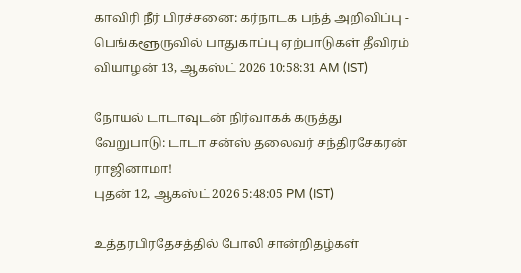காவிரி நீர் பிரச்சனை: கர்நாடக பந்த் அறிவிப்பு - பெங்களூருவில் பாதுகாப்பு ஏற்பாடுகள் தீவிரம்
வியாழன் 13, ஆகஸ்ட் 2026 10:58:31 AM (IST)

நோயல் டாடாவுடன் நிர்வாகக் கருத்து வேறுபாடு: டாடா சன்ஸ் தலைவர் சந்திரசேகரன் ராஜினாமா!
புதன் 12, ஆகஸ்ட் 2026 5:48:05 PM (IST)

உத்தரபிரதேசத்தில் போலி சான்றிதழ்கள்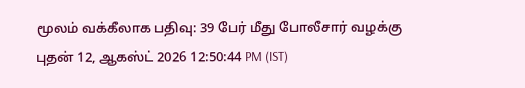மூலம் வக்கீலாக பதிவு: 39 பேர் மீது போலீசார் வழக்கு
புதன் 12, ஆகஸ்ட் 2026 12:50:44 PM (IST)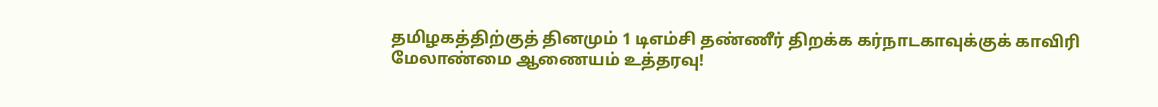தமிழகத்திற்குத் தினமும் 1 டிஎம்சி தண்ணீர் திறக்க கர்நாடகாவுக்குக் காவிரி மேலாண்மை ஆணையம் உத்தரவு!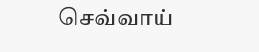செவ்வாய்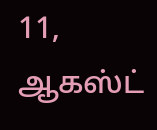11, ஆகஸ்ட்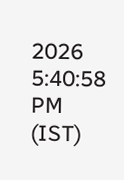2026 5:40:58 PM (IST)